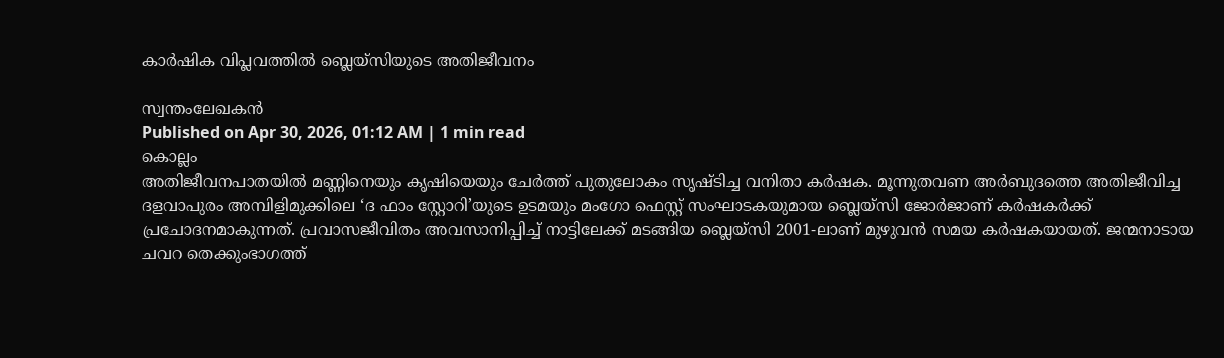കാർഷിക വിപ്ലവത്തിൽ ബ്ലെയ്സിയുടെ അതിജീവനം

സ്വന്തംലേഖകൻ
Published on Apr 30, 2026, 01:12 AM | 1 min read
കൊല്ലം
അതിജീവനപാതയിൽ മണ്ണിനെയും കൃഷിയെയും ചേർത്ത് പുതുലോകം സൃഷ്ടിച്ച വനിതാ കർഷക. മൂന്നുതവണ അർബുദത്തെ അതിജീവിച്ച ദളവാപുരം അമ്പിളിമുക്കിലെ ‘ദ ഫാം സ്റ്റോറി’യുടെ ഉടമയും മംഗോ ഫെസ്റ്റ് സംഘാടകയുമായ ബ്ലെയ്സി ജോർജാണ് കർഷകർക്ക് പ്രചോദനമാകുന്നത്. പ്രവാസജീവിതം അവസാനിപ്പിച്ച് നാട്ടിലേക്ക് മടങ്ങിയ ബ്ലെയ്സി 2001-ലാണ് മുഴുവൻ സമയ കർഷകയായത്. ജന്മനാടായ ചവറ തെക്കുംഭാഗത്ത്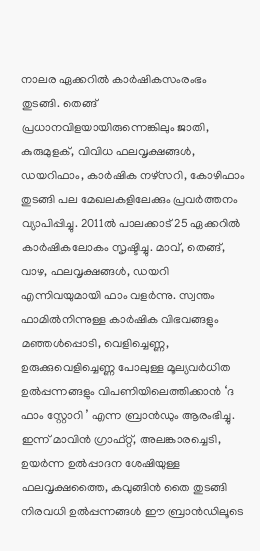നാലര ഏക്കറിൽ കാർഷികസംരംഭം തുടങ്ങി. തെങ്ങ് പ്രധാനവിളയായിരുന്നെങ്കിലും ജാതി, കുരുമുളക്, വിവിധ ഫലവൃക്ഷങ്ങൾ, ഡയറിഫാം, കാർഷിക നഴ്സറി, കോഴിഫാം തുടങ്ങി പല മേഖലകളിലേക്കും പ്രവർത്തനം വ്യാപിപ്പിച്ചു. 2011ൽ പാലക്കാട് 25 ഏക്കറിൽ കാർഷികലോകം സൃഷ്ടിച്ചു. മാവ്, തെങ്ങ്, വാഴ, ഫലവൃക്ഷങ്ങൾ, ഡയറി എന്നിവയുമായി ഫാം വളർന്നു. സ്വന്തം ഫാമിൽനിന്നുള്ള കാർഷിക വിഭവങ്ങളും മഞ്ഞൾപ്പൊടി, വെളിച്ചെണ്ണ, ഉരുക്കുവെളിച്ചെണ്ണ പോലുള്ള മൂല്യവർധിത ഉൽപ്പന്നങ്ങളും വിപണിയിലെത്തിക്കാൻ ‘ദ ഫാം സ്റ്റോറി ’ എന്ന ബ്രാൻഡും ആരംഭിച്ചു. ഇന്ന് മാവിൻ ഗ്രാഫ്റ്റ്, അലങ്കാരച്ചെടി, ഉയർന്ന ഉൽപ്പാദന ശേഷിയുള്ള ഫലവൃക്ഷത്തൈ, കവുങ്ങിൻ തൈ തുടങ്ങി നിരവധി ഉൽപ്പന്നങ്ങൾ ഈ ബ്രാൻഡിലൂടെ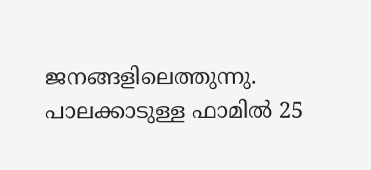ജനങ്ങളിലെത്തുന്നു. പാലക്കാടുള്ള ഫാമിൽ 25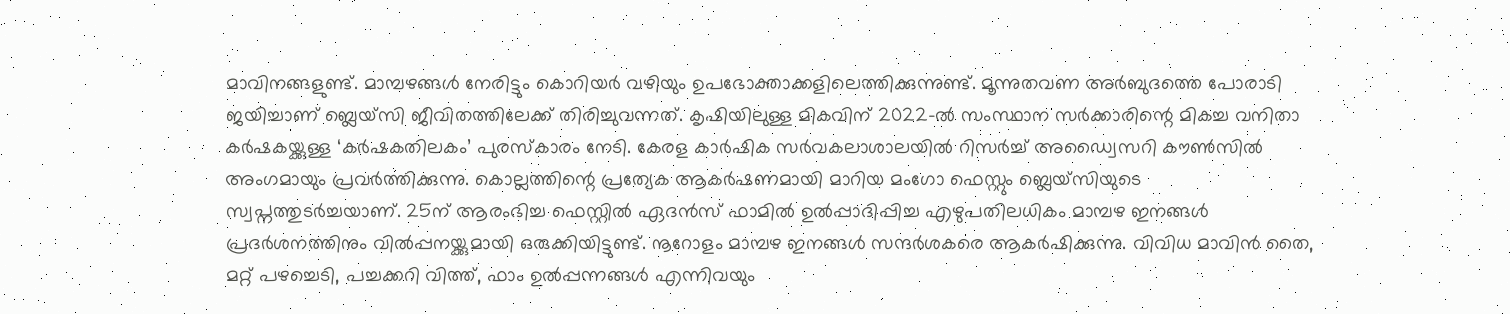മാവിനങ്ങളുണ്ട്. മാമ്പഴങ്ങൾ നേരിട്ടും കൊറിയർ വഴിയും ഉപഭോക്താക്കളിലെത്തിക്കുന്നുണ്ട്. മൂന്നുതവണ അർബുദത്തെ പോരാടി ജയിച്ചാണ് ബ്ലെയ്സി ജീവിതത്തിലേക്ക് തിരിച്ചുവന്നത്. കൃഷിയിലുള്ള മികവിന് 2022-ൽ സംസ്ഥാന സർക്കാരിന്റെ മികച്ച വനിതാ കർഷകയ്ക്കുള്ള ‘കർഷകതിലകം’ പുരസ്കാരം നേടി. കേരള കാർഷിക സർവകലാശാലയിൽ റിസർച്ച് അഡ്വൈസറി കൗൺസിൽ അംഗമായും പ്രവർത്തിക്കുന്നു. കൊല്ലത്തിന്റെ പ്രത്യേക ആകർഷണമായി മാറിയ മംഗോ ഫെസ്റ്റും ബ്ലെയ്സിയുടെ സ്വപ്നത്തുടർച്ചയാണ്. 25ന് ആരംഭിച്ച ഫെസ്റ്റിൽ ഏദൻസ് ഫാമിൽ ഉൽപ്പാദിപ്പിച്ച എഴുപതിലധികം മാമ്പഴ ഇനങ്ങൾ പ്രദർശനത്തിനും വിൽപ്പനയ്ക്കുമായി ഒരുക്കിയിട്ടുണ്ട്. നൂറോളം മാമ്പഴ ഇനങ്ങൾ സന്ദർശകരെ ആകർഷിക്കുന്നു. വിവിധ മാവിൻ തൈ, മറ്റ് പഴച്ചെടി, പച്ചക്കറി വിത്ത്, ഫാം ഉൽപ്പന്നങ്ങൾ എന്നിവയും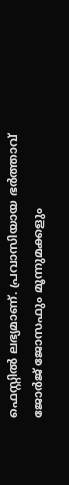ഫെസ്റ്റിൽ ലഭ്യമാണ്. പ്രവാസിയായ ഭർത്താവ് ജോർജ് ജോസഫും മൂന്നുമക്കളും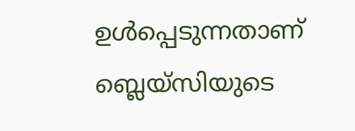ഉൾപ്പെടുന്നതാണ് ബ്ലെയ്സിയുടെ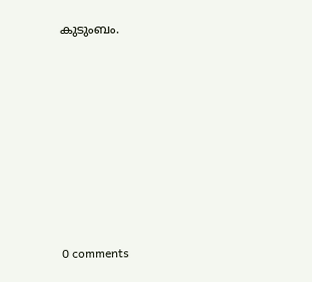കുടുംബം.










0 comments